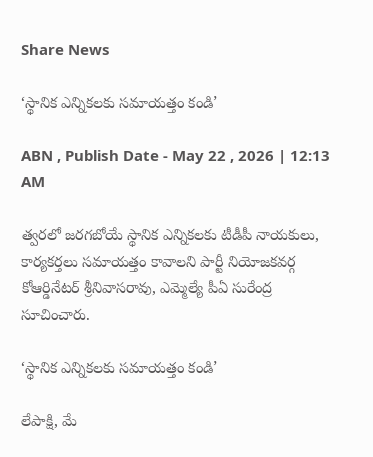Share News

‘స్థానిక ఎన్నికలకు సమాయత్తం కండి’

ABN , Publish Date - May 22 , 2026 | 12:13 AM

త్వరలో జరగబోయే స్థానిక ఎన్నికలకు టీడీపీ నాయకులు, కార్యకర్తలు సమాయత్తం కావాలని పార్టీ నియోజకవర్గ కోఆర్డినేటర్‌ శ్రీనివాసరావు, ఎమ్మెల్యే పీఏ సురేంద్ర సూచించారు.

‘స్థానిక ఎన్నికలకు సమాయత్తం కండి’

లేపాక్షి, మే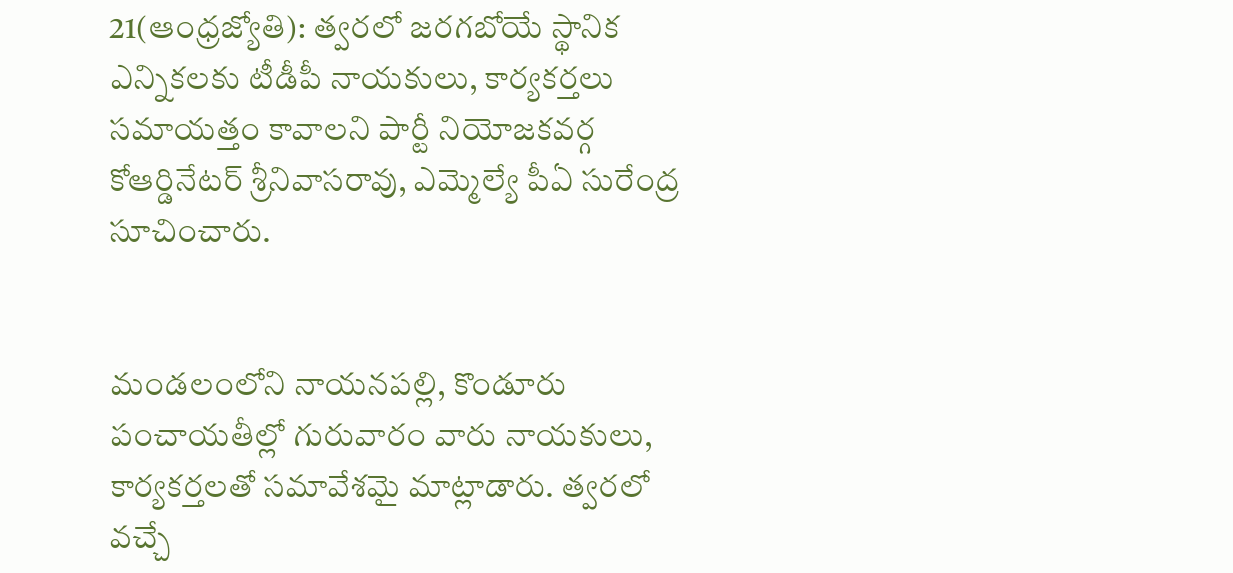21(ఆంధ్రజ్యోతి): త్వరలో జరగబోయే స్థానిక ఎన్నికలకు టీడీపీ నాయకులు, కార్యకర్తలు సమాయత్తం కావాలని పార్టీ నియోజకవర్గ కోఆర్డినేటర్‌ శ్రీనివాసరావు, ఎమ్మెల్యే పీఏ సురేంద్ర సూచించారు.


మండలంలోని నాయనపల్లి, కొండూరు పంచాయతీల్లో గురువారం వారు నాయకులు, కార్యకర్తలతో సమావేశమై మాట్లాడారు. త్వరలో వచ్చే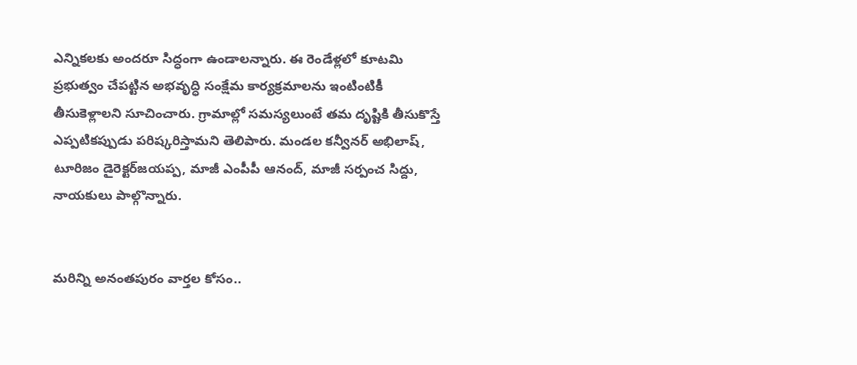ఎన్నికలకు అందరూ సిద్ధంగా ఉండాలన్నారు. ఈ రెండేళ్లలో కూటమి ప్రభుత్వం చేపట్టిన అభవృద్ధి సంక్షేమ కార్యక్రమాలను ఇంటింటికీ తీసుకెళ్లాలని సూచించారు. గ్రామాల్లో సమస్యలుంటే తమ దృష్టికి తీసుకొస్తే ఎప్పటికప్పుడు పరిష్కరిస్తామని తెలిపారు. మండల కన్వీనర్‌ అభిలాష్‌, టూరిజం డైరెక్టర్‌జయప్ప, మాజీ ఎంపీపీ ఆనంద్‌, మాజీ సర్పంచ సిద్దు, నాయకులు పాల్గొన్నారు.


మరిన్ని అనంతపురం వార్తల కోసం..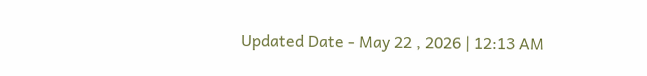Updated Date - May 22 , 2026 | 12:13 AM